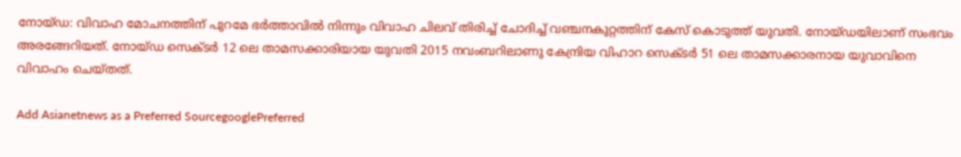നോയ്ഡ: വിവാഹ മോചനത്തിന് പുറമേ ഭര്‍ത്താവില്‍ നിന്നും വിവാഹ ചിലവ് തിരിച്ച് ചോദിച്ച് വഞ്ചനകുറ്റത്തിന് കേസ് കൊടുത്ത് യുവതി. നോയ്ഡയിലാണ് സംഭവം അരങ്ങേറിയത്. നോയ്ഡ സെക്ടര്‍ 12 ലെ താമസക്കാരിയായ യുവതി 2015 നവംബറിലാണു കേന്ദ്രിയ വിഹാറ സെക്ടര്‍ 51 ലെ താമസക്കാരനായ യുവാവിനെ വിവാഹം ചെയ്തത്.

Add Asianetnews as a Preferred SourcegooglePreferred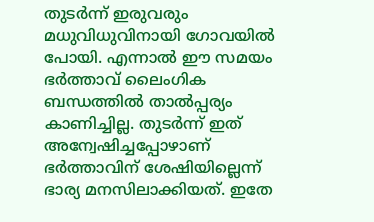തുടര്‍ന്ന് ഇരുവരും മധുവിധുവിനായി ഗോവയില്‍ പോയി. എന്നാല്‍ ഈ സമയം ഭര്‍ത്താവ് ലൈംഗിക ബന്ധത്തില്‍ താല്‍പ്പര്യം കാണിച്ചില്ല. തുടര്‍ന്ന് ഇത് അന്വേഷിച്ചപ്പോഴാണ് ഭര്‍ത്താവിന് ശേഷിയില്ലെന്ന് ഭാര്യ മനസിലാക്കിയത്. ഇതേ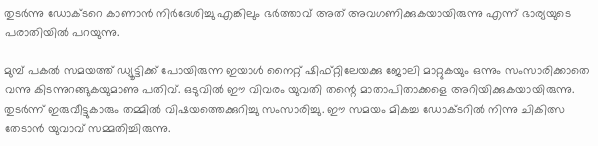തുടര്‍ന്നു ഡോക്ടറെ കാണാന്‍ നിര്‍ദേശിച്ചു എങ്കിലും ഭര്‍ത്താവ് അത് അവഗണിക്കുകയായിരുന്നു എന്ന് ഭാര്യയുടെ പരാതിയില്‍ പറയുന്നു.

മുമ്പ് പകല്‍ സമയത്ത് ഡ്യൂട്ടിക്ക് പോയിരുന്ന ഇയാള്‍ നൈറ്റ് ഷിഫ്റ്റിലേയക്കു ജോലി മാറ്റുകയും ഒന്നും സംസാരിക്കാതെ വന്നു കിടന്നുറങ്ങുകയുമാണു പതിവ്. ഒടുവില്‍ ഈ വിവരം യുവതി തന്റെ മാതാപിതാക്കളെ അറിയിക്കുകയായിരുന്നു. തുടര്‍ന്ന് ഇരുവീട്ടുകാരും തമ്മില്‍ വിഷയത്തെക്കുറിച്ചു സംസാരിച്ചു. ഈ സമയം മികച്ച ഡോക്ടറില്‍ നിന്നു ചികിത്സ തേടാന്‍ യുവാവ് സമ്മതിച്ചിരുന്നു.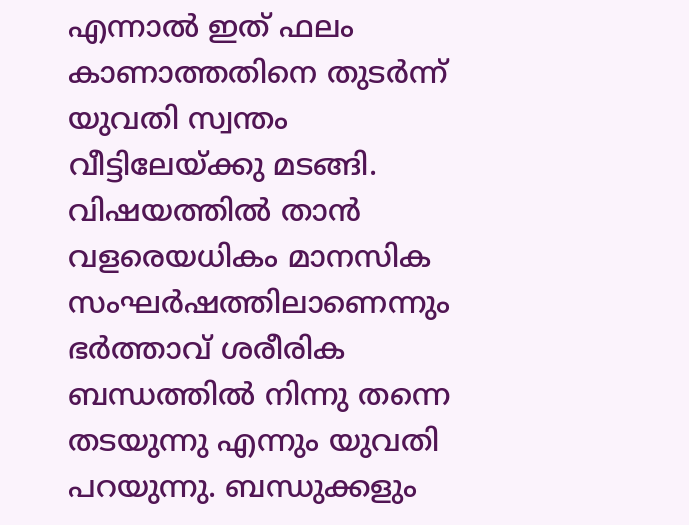എന്നാല്‍ ഇത് ഫലം കാണാത്തതിനെ തുടര്‍ന്ന് യുവതി സ്വന്തം വീട്ടിലേയ്ക്കു മടങ്ങി. വിഷയത്തില്‍ താന്‍ വളരെയധികം മാനസിക സംഘര്‍ഷത്തിലാണെന്നും ഭര്‍ത്താവ് ശരീരിക ബന്ധത്തില്‍ നിന്നു തന്നെ തടയുന്നു എന്നും യുവതി പറയുന്നു. ബന്ധുക്കളും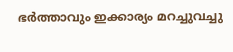ഭര്‍ത്താവും ഇക്കാര്യം മറച്ചുവച്ചു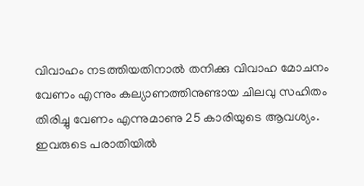വിവാഹം നടത്തിയതിനാല്‍ തനിക്കു വിവാഹ മോചനം വേണം എന്നും കല്യാണത്തിനുണ്ടായ ചിലവു സഹിതം തിരിച്ചു വേണം എന്നുമാണു 25 കാരിയുടെ ആവശ്യം. ഇവരുടെ പരാതിയില്‍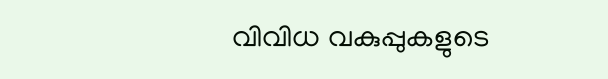വിവിധ വകുപ്പുകളുടെ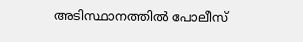അടിസ്ഥാനത്തില്‍ പോലീസ്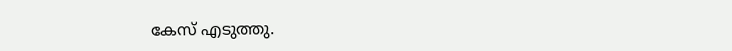കേസ് എടുത്തു.